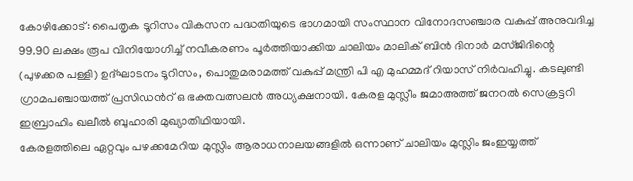കോഴിക്കോട്: പൈതൃക ടൂറിസം വികസന പദ്ധതിയുടെ ഭാഗമായി സംസ്ഥാന വിനോദസഞ്ചാര വകുപ്പ് അനുവദിച്ച 99.90 ലക്ഷം രൂപ വിനിയോഗിച്ച് നവീകരണം പൂർത്തിയാക്കിയ ചാലിയം മാലിക് ബിൻ ദിനാർ മസ്ജിദിന്റെ (പുഴക്കര പള്ളി) ഉദ്ഘാടനം ടൂറിസം, പൊതുമരാമത്ത് വകുപ്പ് മന്ത്രി പി എ മുഹമ്മദ് റിയാസ് നിർവഹിച്ചു. കടലുണ്ടി ഗ്രാമപഞ്ചായത്ത് പ്രസിഡൻറ് ഒ ഭക്തവത്സലൻ അധ്യക്ഷനായി. കേരള മുസ്ലീം ജമാഅത്ത് ജനറൽ സെക്രട്ടറി ഇബ്രാഹിം ഖലീൽ ബുഹാരി മുഖ്യാതിഥിയായി.
കേരളത്തിലെ ഏറ്റവും പഴക്കമേറിയ മുസ്ലിം ആരാധനാലയങ്ങളിൽ ഒന്നാണ് ചാലിയം മുസ്ലിം ജംഇയ്യത്ത്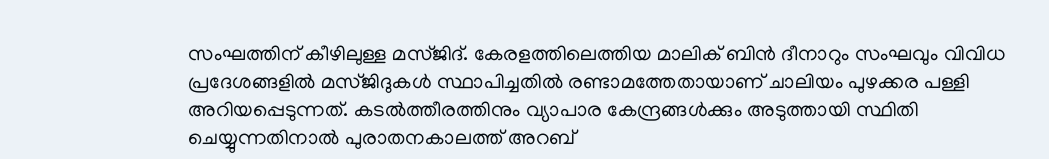സംഘത്തിന് കീഴിലുള്ള മസ്ജിദ്. കേരളത്തിലെത്തിയ മാലിക് ബിൻ ദീനാറും സംഘവും വിവിധ പ്രദേശങ്ങളിൽ മസ്ജിദുകൾ സ്ഥാപിച്ചതിൽ രണ്ടാമത്തേതായാണ് ചാലിയം പുഴക്കര പള്ളി അറിയപ്പെടുന്നത്. കടൽത്തീരത്തിനും വ്യാപാര കേന്ദ്രങ്ങൾക്കും അടുത്തായി സ്ഥിതി ചെയ്യുന്നതിനാൽ പുരാതനകാലത്ത് അറബ്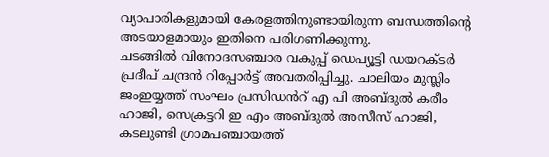വ്യാപാരികളുമായി കേരളത്തിനുണ്ടായിരുന്ന ബന്ധത്തിന്റെ അടയാളമായും ഇതിനെ പരിഗണിക്കുന്നു.
ചടങ്ങിൽ വിനോദസഞ്ചാര വകുപ്പ് ഡെപ്യൂട്ടി ഡയറക്ടർ പ്രദീപ് ചന്ദ്രൻ റിപ്പോർട്ട് അവതരിപ്പിച്ചു. ചാലിയം മുസ്ലിം ജംഇയ്യത്ത് സംഘം പ്രസിഡൻറ് എ പി അബ്ദുൽ കരീം ഹാജി, സെക്രട്ടറി ഇ എം അബ്ദുൽ അസീസ് ഹാജി, കടലുണ്ടി ഗ്രാമപഞ്ചായത്ത്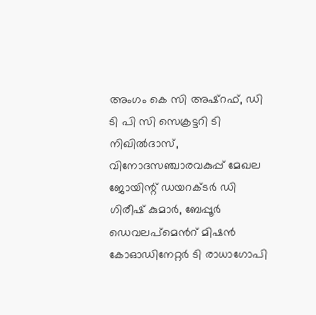അംഗം കെ സി അഷ്റഫ്, ഡി ടി പി സി സെക്രട്ടറി ടി നിഖിൽദാസ്, വിനോദസഞ്ചാരവകുപ്പ് മേഖല ജോയിന്റ് ഡയറക്ടർ ഡി ഗിരീഷ് കുമാർ, ബേപ്പൂർ ഡെവലപ്മെൻറ് മിഷൻ കോഓഡിനേറ്റർ ടി രാധാഗോപി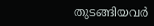തുടങ്ങിയവർ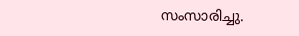സംസാരിച്ചു.